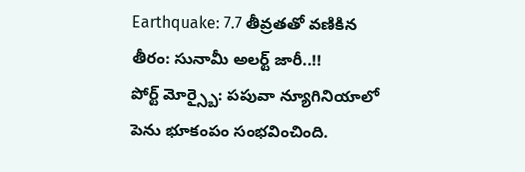Earthquake: 7.7 తీవ్రతతో వణికిన తీరం: సునామీ అలర్ట్ జారీ..!!
పోర్ట్ మోర్స్బై: పపువా న్యూగినియాలో పెను భూకంపం సంభవించింది.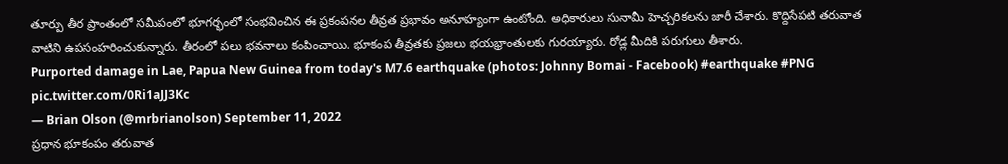తూర్పు తీర ప్రాంతంలో సమీపంలో భూగర్భంలో సంభవించిన ఈ ప్రకంపనల తీవ్రత ప్రభావం అనూహ్యంగా ఉంటోంది. అధికారులు సునామీ హెచ్చరికలను జారీ చేశారు. కొద్దిసేపటి తరువాత వాటిని ఉపసంహరించుకున్నారు. తీరంలో పలు భవనాలు కంపించాయి. భూకంప తీవ్రతకు ప్రజలు భయభ్రాంతులకు గురయ్యారు. రోడ్ల మీదికి పరుగులు తీశారు.
Purported damage in Lae, Papua New Guinea from today's M7.6 earthquake (photos: Johnny Bomai - Facebook) #earthquake #PNG pic.twitter.com/0Ri1aJJ3Kc
— Brian Olson (@mrbrianolson) September 11, 2022
ప్రధాన భూకంపం తరువాత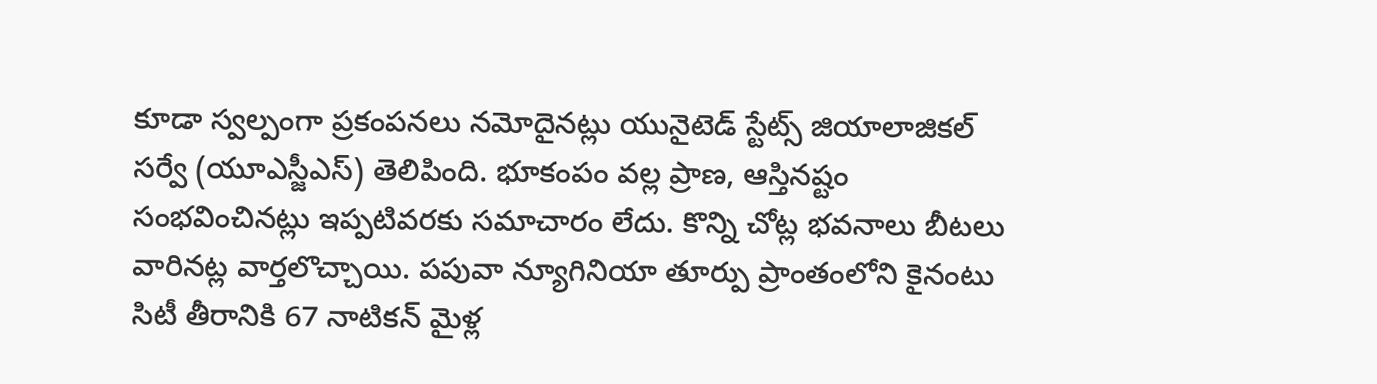కూడా స్వల్పంగా ప్రకంపనలు నమోదైనట్లు యునైటెడ్ స్టేట్స్ జియాలాజికల్ సర్వే (యూఎస్జీఎస్) తెలిపింది. భూకంపం వల్ల ప్రాణ, ఆస్తినష్టం సంభవించినట్లు ఇప్పటివరకు సమాచారం లేదు. కొన్ని చోట్ల భవనాలు బీటలు వారినట్ల వార్తలొచ్చాయి. పపువా న్యూగినియా తూర్పు ప్రాంతంలోని కైనంటు సిటీ తీరానికి 67 నాటికన్ మైళ్ల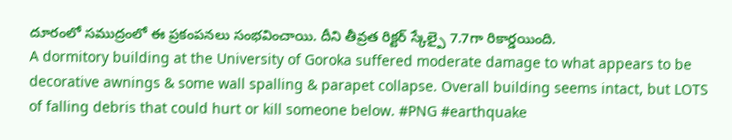దూరంలో సముద్రంలో ఈ ప్రకంపనలు సంభవించాయి. దీని తీవ్రత రిక్టర్ స్కేల్పై 7.7గా రికార్డయింది.
A dormitory building at the University of Goroka suffered moderate damage to what appears to be decorative awnings & some wall spalling & parapet collapse. Overall building seems intact, but LOTS of falling debris that could hurt or kill someone below. #PNG #earthquake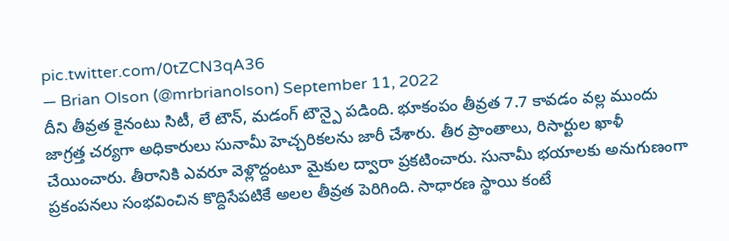pic.twitter.com/0tZCN3qA36
— Brian Olson (@mrbrianolson) September 11, 2022
దీని తీవ్రత కైనంటు సిటీ, లే టౌన్, మడంగ్ టౌన్పై పడింది. భూకంపం తీవ్రత 7.7 కావడం వల్ల ముందు జాగ్రత్త చర్యగా అధికారులు సునామీ హెచ్చరికలను జారీ చేశారు. తీర ప్రాంతాలు, రిసార్టుల ఖాళీ చేయించారు. తీరానికి ఎవరూ వెళ్లొద్దంటూ మైకుల ద్వారా ప్రకటించారు. సునామీ భయాలకు అనుగుణంగా ప్రకంపనలు సంభవించిన కొద్దిసేపటికే అలల తీవ్రత పెరిగింది. సాధారణ స్థాయి కంటే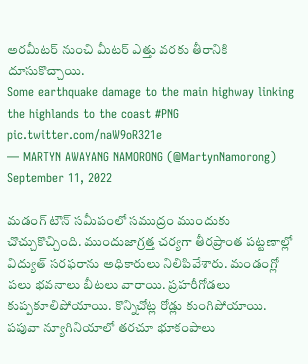అరమీటర్ నుంచి మీటర్ ఎత్తు వరకు తీరానికి దూసుకొచ్చాయి.
Some earthquake damage to the main highway linking the highlands to the coast #PNG pic.twitter.com/naW9oR321e
— MARTYN AWAYANG NAMORONG (@MartynNamorong) September 11, 2022

మడంగ్ టౌన్ సమీపంలో సముద్రం ముందుకు చొచ్చుకొచ్చింది. ముందుజాగ్రత్త చర్యగా తీరప్రాంత పట్టణాల్లో విద్యుత్ సరఫరాను అధికారులు నిలిపివేశారు. మండంగ్లో పలు భవనాలు బీటలు వారాయి. ప్రహరీగోడలు కుప్పకూలిపోయాయి. కొన్నిచోట్ల రోడ్లు కుంగిపోయాయి. పపువా న్యూగినియాలో తరచూ భూకంపాలు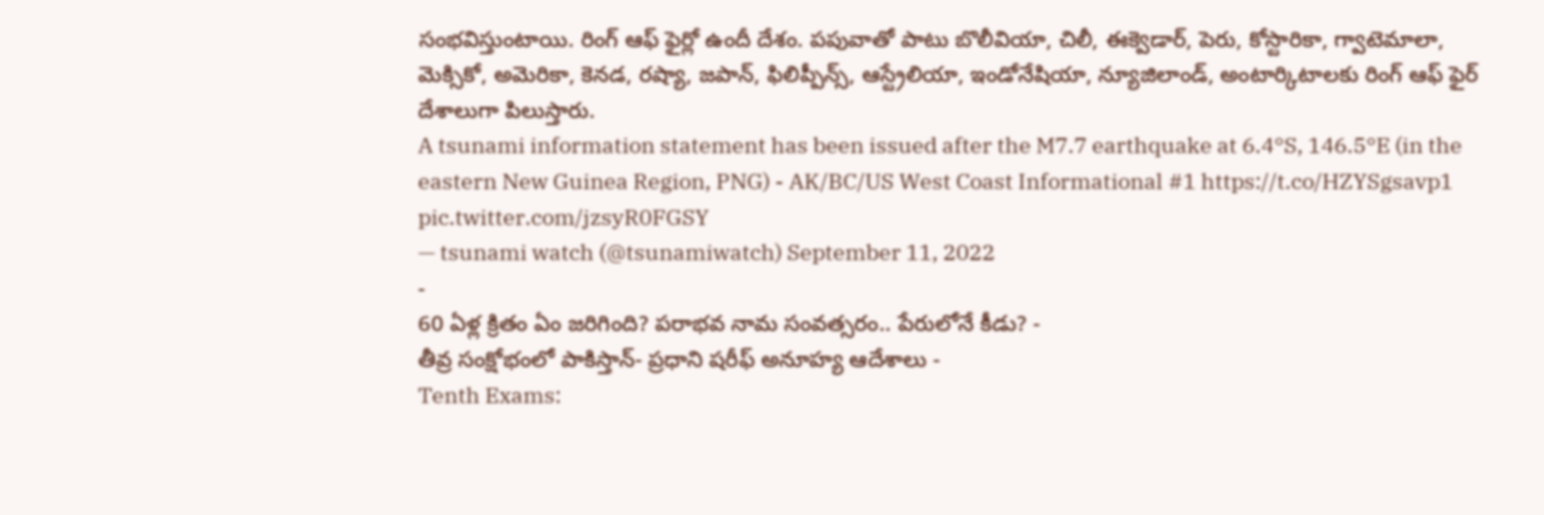సంభవిస్తుంటాయి. రింగ్ ఆఫ్ ఫైర్లో ఉందీ దేశం. పపువాతో పాటు బొలీవియా, చిలీ, ఈక్వెడార్, పెరు, కోస్టారికా, గ్వాటెమాలా, మెక్సికో, అమెరికా, కెనడ, రష్యా, జపాన్, ఫిలిప్పీన్స్, ఆస్ట్రేలియా, ఇండోనేషియా, న్యూజిలాండ్, అంటార్కిటాలకు రింగ్ ఆఫ్ ఫైర్ దేశాలుగా పిలుస్తారు.
A tsunami information statement has been issued after the M7.7 earthquake at 6.4°S, 146.5°E (in the eastern New Guinea Region, PNG) - AK/BC/US West Coast Informational #1 https://t.co/HZYSgsavp1 pic.twitter.com/jzsyR0FGSY
— tsunami watch (@tsunamiwatch) September 11, 2022
-
60 ఏళ్ల క్రితం ఏం జరిగింది? పరాభవ నామ సంవత్సరం.. పేరులోనే కీడు? -
తీవ్ర సంక్షోభంలో పాకిస్తాన్- ప్రధాని షరీఫ్ అనూహ్య ఆదేశాలు -
Tenth Exams: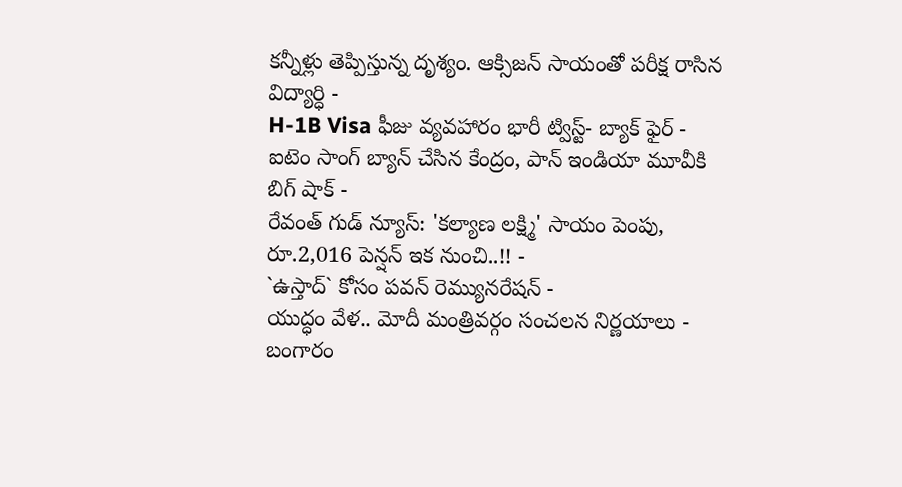కన్నీళ్లు తెప్పిస్తున్న దృశ్యం. ఆక్సిజన్ సాయంతో పరీక్ష రాసిన విద్యార్ధి -
H-1B Visa ఫీజు వ్యవహారం భారీ ట్విస్ట్- బ్యాక్ ఫైర్ -
ఐటెం సాంగ్ బ్యాన్ చేసిన కేంద్రం, పాన్ ఇండియా మూవీకి బిగ్ షాక్ -
రేవంత్ గుడ్ న్యూస్: 'కల్యాణ లక్ష్మి' సాయం పెంపు, రూ.2,016 పెన్షన్ ఇక నుంచి..!! -
`ఉస్తాద్` కోసం పవన్ రెమ్యునరేషన్ -
యుద్ధం వేళ.. మోదీ మంత్రివర్గం సంచలన నిర్ణయాలు -
బంగారం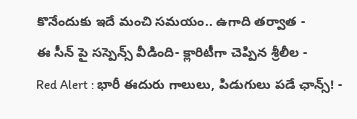కొనేందుకు ఇదే మంచి సమయం.. ఉగాది తర్వాత -
ఈ సీన్ పై సస్పెన్స్ వీడింది- క్లారిటీగా చెప్పిన శ్రీలీల -
Red Alert : భారీ ఈదురు గాలులు, పిడుగులు పడే ఛాన్స్! -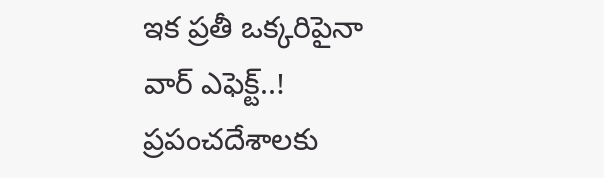ఇక ప్రతీ ఒక్కరిపైనా వార్ ఎఫెక్ట్..! ప్రపంచదేశాలకు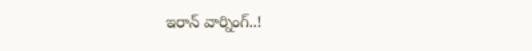ఇరాన్ వార్నింగ్..!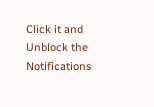Click it and Unblock the Notifications